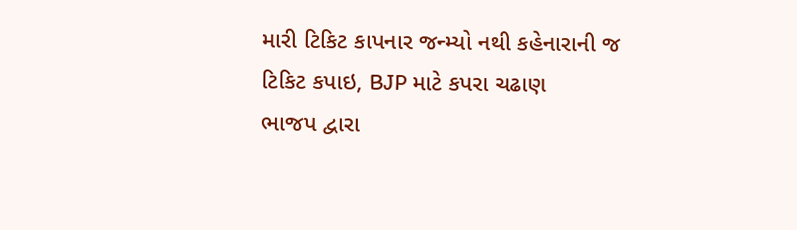મારી ટિકિટ કાપનાર જન્મ્યો નથી કહેનારાની જ ટિકિટ કપાઇ, BJP માટે કપરા ચઢાણ
ભાજપ દ્વારા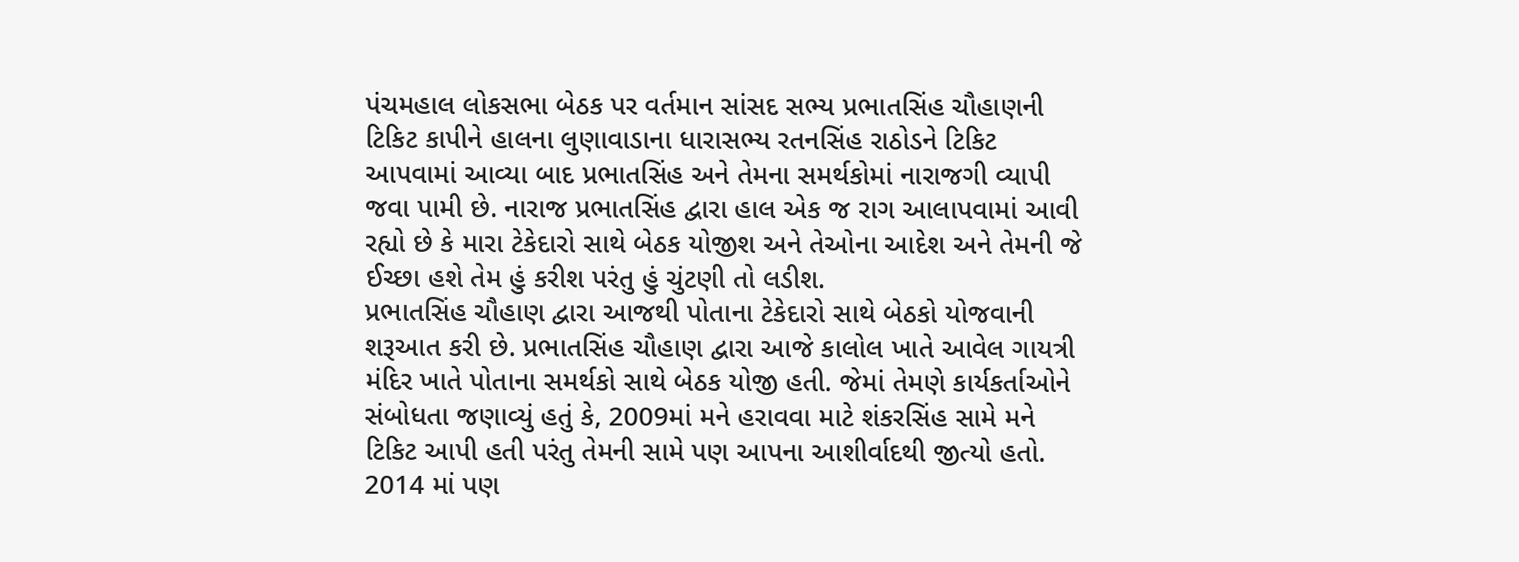પંચમહાલ લોકસભા બેઠક પર વર્તમાન સાંસદ સભ્ય પ્રભાતસિંહ ચૌહાણની ટિકિટ કાપીને હાલના લુણાવાડાના ધારાસભ્ય રતનસિંહ રાઠોડને ટિકિટ આપવામાં આવ્યા બાદ પ્રભાતસિંહ અને તેમના સમર્થકોમાં નારાજગી વ્યાપી જવા પામી છે. નારાજ પ્રભાતસિંહ દ્વારા હાલ એક જ રાગ આલાપવામાં આવી રહ્યો છે કે મારા ટેકેદારો સાથે બેઠક યોજીશ અને તેઓના આદેશ અને તેમની જે ઈચ્છા હશે તેમ હું કરીશ પરંતુ હું ચુંટણી તો લડીશ.
પ્રભાતસિંહ ચૌહાણ દ્વારા આજથી પોતાના ટેકેદારો સાથે બેઠકો યોજવાની શરૂઆત કરી છે. પ્રભાતસિંહ ચૌહાણ દ્વારા આજે કાલોલ ખાતે આવેલ ગાયત્રી મંદિર ખાતે પોતાના સમર્થકો સાથે બેઠક યોજી હતી. જેમાં તેમણે કાર્યકર્તાઓને સંબોધતા જણાવ્યું હતું કે, 2009માં મને હરાવવા માટે શંકરસિંહ સામે મને ટિકિટ આપી હતી પરંતુ તેમની સામે પણ આપના આશીર્વાદથી જીત્યો હતો. 2014 માં પણ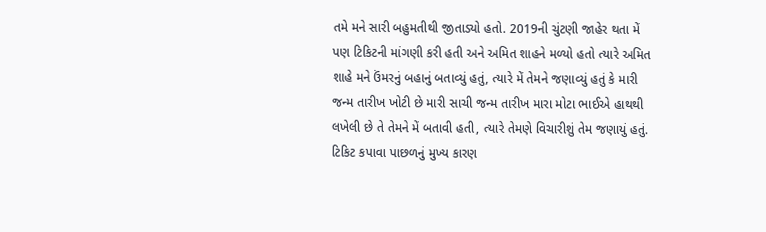તમે મને સારી બહુમતીથી જીતાડ્યો હતો. 2019ની ચુંટણી જાહેર થતા મેં પણ ટિકિટની માંગણી કરી હતી અને અમિત શાહને મળ્યો હતો ત્યારે અમિત શાહે મને ઉંમરનું બહાનું બતાવ્યું હતું, ત્યારે મેં તેમને જણાવ્યું હતું કે મારી જન્મ તારીખ ખોટી છે મારી સાચી જન્મ તારીખ મારા મોટા ભાઈએ હાથથી લખેલી છે તે તેમને મેં બતાવી હતી, ત્યારે તેમણે વિચારીશું તેમ જણાયું હતું.
ટિકિટ કપાવા પાછળનું મુખ્ય કારણ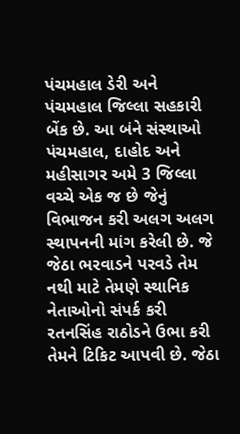પંચમહાલ ડેરી અને પંચમહાલ જિલ્લા સહકારી બેંક છે. આ બંને સંસ્થાઓ પંચમહાલ, દાહોદ અને મહીસાગર અમે 3 જિલ્લા વચ્ચે એક જ છે જેનું વિભાજન કરી અલગ અલગ સ્થાપનની માંગ કરેલી છે. જે જેઠા ભરવાડને પરવડે તેમ નથી માટે તેમણે સ્થાનિક નેતાઓનો સંપર્ક કરી રતનસિંહ રાઠોડને ઉભા કરી તેમને ટિકિટ આપવી છે. જેઠા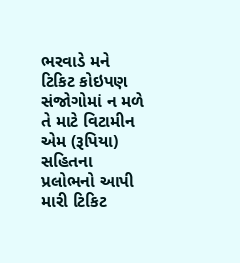ભરવાડે મને ટિકિટ કોઇપણ સંજોગોમાં ન મળે તે માટે વિટામીન એમ (રૂપિયા) સહિતના પ્રલોભનો આપી મારી ટિકિટ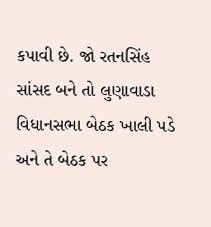કપાવી છે. જો રતનસિંહ સાંસદ બને તો લુણાવાડા વિધાનસભા બેઠક ખાલી પડે અને તે બેઠક પર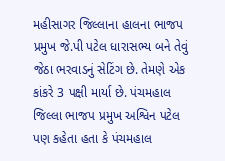મહીસાગર જિલ્લાના હાલના ભાજપ પ્રમુખ જે.પી પટેલ ધારાસભ્ય બને તેવું જેઠા ભરવાડનું સેટિંગ છે. તેમણે એક કાંકરે 3 પક્ષી માર્યા છે. પંચમહાલ જિલ્લા ભાજપ પ્રમુખ અશ્વિન પટેલ પણ કહેતા હતા કે પંચમહાલ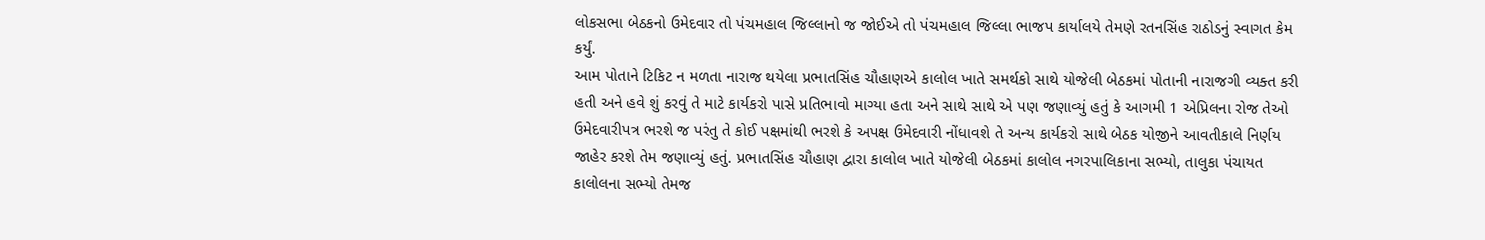લોકસભા બેઠકનો ઉમેદવાર તો પંચમહાલ જિલ્લાનો જ જોઈએ તો પંચમહાલ જિલ્લા ભાજપ કાર્યાલયે તેમણે રતનસિંહ રાઠોડનું સ્વાગત કેમ કર્યું.
આમ પોતાને ટિકિટ ન મળતા નારાજ થયેલા પ્રભાતસિંહ ચૌહાણએ કાલોલ ખાતે સમર્થકો સાથે યોજેલી બેઠકમાં પોતાની નારાજગી વ્યક્ત કરી હતી અને હવે શું કરવું તે માટે કાર્યકરો પાસે પ્રતિભાવો માગ્યા હતા અને સાથે સાથે એ પણ જણાવ્યું હતું કે આગમી 1 એપ્રિલના રોજ તેઓ ઉમેદવારીપત્ર ભરશે જ પરંતુ તે કોઈ પક્ષમાંથી ભરશે કે અપક્ષ ઉમેદવારી નોંધાવશે તે અન્ય કાર્યકરો સાથે બેઠક યોજીને આવતીકાલે નિર્ણય જાહેર કરશે તેમ જણાવ્યું હતું. પ્રભાતસિંહ ચૌહાણ દ્વારા કાલોલ ખાતે યોજેલી બેઠકમાં કાલોલ નગરપાલિકાના સભ્યો, તાલુકા પંચાયત કાલોલના સભ્યો તેમજ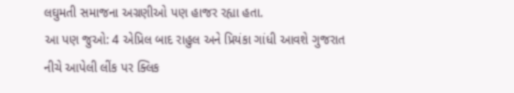લઘુમતી સમાજના અગ્રણીઓ પણ હાજર રહ્યા હતા.
આ પણ જુઓ: 4 એપ્રિલ બાદ રાહુલ અને પ્રિયંકા ગાંધી આવશે ગુજરાત
નીચે આપેલી લીંક પર ક્લિક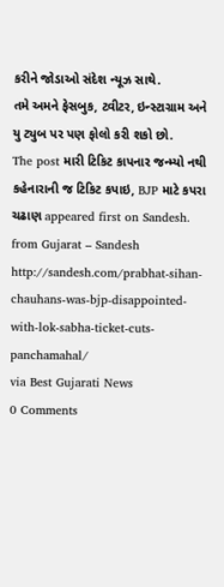કરીને જોડાઓ સંદેશ ન્યૂઝ સાથે.
તમે અમને ફેસબુક, ટ્વીટર, ઇન્સ્ટાગ્રામ અને યુ ટ્યુબ પર પણ ફોલો કરી શકો છો.
The post મારી ટિકિટ કાપનાર જન્મ્યો નથી કહેનારાની જ ટિકિટ કપાઇ, BJP માટે કપરા ચઢાણ appeared first on Sandesh.
from Gujarat – Sandesh http://sandesh.com/prabhat-sihan-chauhans-was-bjp-disappointed-with-lok-sabha-ticket-cuts-panchamahal/
via Best Gujarati News
0 Comments